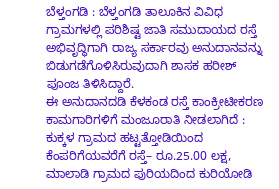ಬೆಳ್ತಂಗಡಿ : ಬೆಳ್ತಂಗಡಿ ತಾಲೂಕಿನ ವಿವಿಧ ಗ್ರಾಮಗಳಲ್ಲಿ ಪರಿಶಿಷ್ಟ ಜಾತಿ ಸಮುದಾಯದ ರಸ್ತೆ ಅಭಿವೃದ್ಧಿಗಾಗಿ ರಾಜ್ಯ ಸರ್ಕಾರವು ಅನುದಾನವನ್ನು ಬಿಡುಗಡೆಗೊಳಿಸಿರುವುದಾಗಿ ಶಾಸಕ ಹರೀಶ್ ಪೂಂಜ ತಿಳಿಸಿದ್ದಾರೆ.
ಈ ಅನುದಾನದಡಿ ಕೆಳಕಂಡ ರಸ್ತೆ ಕಾಂಕ್ರೀಟೀಕರಣ ಕಾಮಗಾರಿಗಳಿಗೆ ಮಂಜೂರಾತಿ ನೀಡಲಾಗಿದೆ :
ಕುಕ್ಕಳ ಗ್ರಾಮದ ಹಟ್ಟತ್ತೋಡಿಯಿಂದ ಕೆಂಪರಿಗೆಯವರೆಗೆ ರಸ್ತೆ– ರೂ.25.00 ಲಕ್ಷ, ಮಾಲಾಡಿ ಗ್ರಾಮದ ಪುರಿಯದಿಂದ ಕುರಿಯೋಡಿ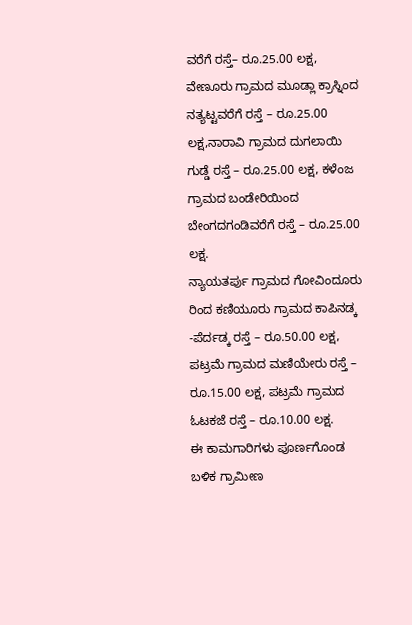ವರೆಗೆ ರಸ್ತೆ– ರೂ.25.00 ಲಕ್ಷ, ವೇಣೂರು ಗ್ರಾಮದ ಮೂಡ್ಲಾ ಕ್ರಾಸ್ನಿಂದ ನತ್ಯಟ್ಟವರೆಗೆ ರಸ್ತೆ – ರೂ.25.00 ಲಕ್ಷ,ನಾರಾವಿ ಗ್ರಾಮದ ದುಗಲಾಯಿ ಗುಡ್ಡೆ ರಸ್ತೆ – ರೂ.25.00 ಲಕ್ಷ, ಕಳೆಂಜ ಗ್ರಾಮದ ಬಂಡೇರಿಯಿಂದ ಬೇಂಗದಗಂಡಿವರೆಗೆ ರಸ್ತೆ – ರೂ.25.00 ಲಕ್ಷ.
ನ್ಯಾಯತರ್ಪು ಗ್ರಾಮದ ಗೋವಿಂದೂರು ರಿಂದ ಕಣಿಯೂರು ಗ್ರಾಮದ ಕಾಪಿನಡ್ಕ -ಪೆರ್ದಡ್ಕ ರಸ್ತೆ – ರೂ.50.00 ಲಕ್ಷ, ಪಟ್ರಮೆ ಗ್ರಾಮದ ಮಣಿಯೇರು ರಸ್ತೆ – ರೂ.15.00 ಲಕ್ಷ, ಪಟ್ರಮೆ ಗ್ರಾಮದ ಓಟಕಜೆ ರಸ್ತೆ – ರೂ.10.00 ಲಕ್ಷ.
ಈ ಕಾಮಗಾರಿಗಳು ಪೂರ್ಣಗೊಂಡ ಬಳಿಕ ಗ್ರಾಮೀಣ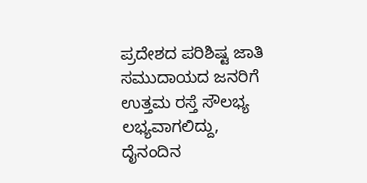ಪ್ರದೇಶದ ಪರಿಶಿಷ್ಟ ಜಾತಿ ಸಮುದಾಯದ ಜನರಿಗೆ ಉತ್ತಮ ರಸ್ತೆ ಸೌಲಭ್ಯ ಲಭ್ಯವಾಗಲಿದ್ದು, ದೈನಂದಿನ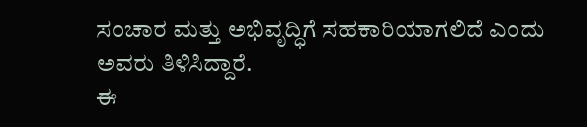ಸಂಚಾರ ಮತ್ತು ಅಭಿವೃದ್ಧಿಗೆ ಸಹಕಾರಿಯಾಗಲಿದೆ ಎಂದು ಅವರು ತಿಳಿಸಿದ್ದಾರೆ.
ಈ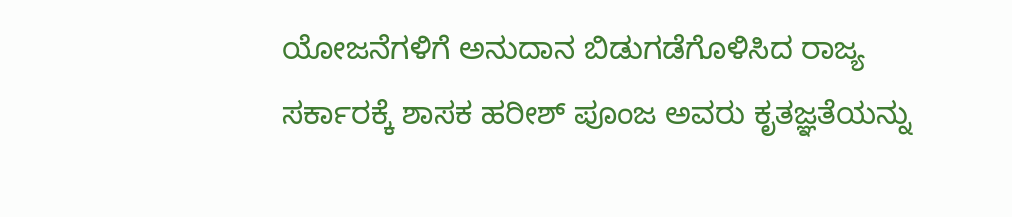ಯೋಜನೆಗಳಿಗೆ ಅನುದಾನ ಬಿಡುಗಡೆಗೊಳಿಸಿದ ರಾಜ್ಯ ಸರ್ಕಾರಕ್ಕೆ ಶಾಸಕ ಹರೀಶ್ ಪೂಂಜ ಅವರು ಕೃತಜ್ಞತೆಯನ್ನು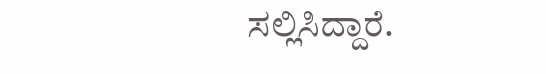ಸಲ್ಲಿಸಿದ್ದಾರೆ.